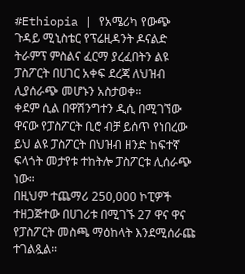#Ethiopia | የአሜሪካ የውጭ ጉዳይ ሚኒስቴር የፕሬዚዳንት ዶናልድ ትራምፕ ምስልና ፈርማ ያረፈበትን ልዩ ፓስፖርት በሀገር አቀፍ ደረጃ ለህዝብ ሊያሰራጭ መሆኑን አስታወቀ።
ቀደም ሲል በዋሽንግተን ዲሲ በሚገኘው ዋናው የፓስፖርት ቢሮ ብቻ ይሰጥ የነበረው ይህ ልዩ ፓስፖርት በህዝብ ዘንድ ከፍተኛ ፍላጎት መታየቱ ተከትሎ ፓስፖርቱ ሊሰራጭ ነው።
በዚህም ተጨማሪ 250,000 ኮፒዎች ተዘጋጅተው በሀገሪቱ በሚገኙ 27 ዋና ዋና የፓስፖርት መስጫ ማዕከላት እንደሚሰራጩ ተገልጿል።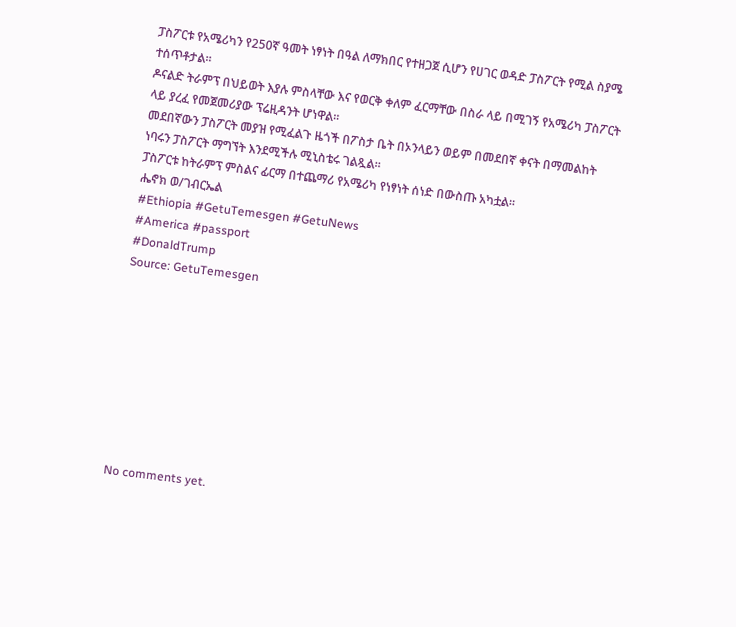ፓስፖርቱ የአሜሪካን የ250ኛ ዓመት ነፃነት በዓል ለማክበር የተዘጋጀ ሲሆን የሀገር ወዳድ ፓስፖርት የሚል ስያሜ ተሰጥቶታል።
ዶናልድ ትራምፕ በህይወት እያሉ ምስላቸው እና የወርቅ ቀለም ፈርማቸው በስራ ላይ በሚገኝ የአሜሪካ ፓስፖርት ላይ ያረፈ የመጀመሪያው ፕሬዚዳንት ሆነዋል።
መደበኛውን ፓስፖርት መያዝ የሚፈልጉ ዜጎች በፖስታ ቤት በኦንላይን ወይም በመደበኛ ቀናት በማመልከት ነባሩን ፓስፖርት ማግኘት እንደሚችሉ ሚኒስቴሩ ገልጿል።
ፓስፖርቱ ከትራምፕ ምስልና ፊርማ በተጨማሪ የአሜሪካ የነፃነት ሰነድ በውስጡ አካቷል።
ሔኖክ ወ/ገብርኤል
#Ethiopia #GetuTemesgen #GetuNews
#America #passport
#DonaldTrump
Source: GetuTemesgen









No comments yet.